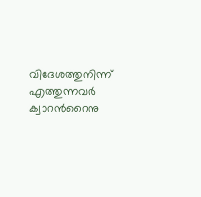വിദേശത്തുനിന്ന് എത്തുന്നവര്‍ ക്വാറന്‍റൈനു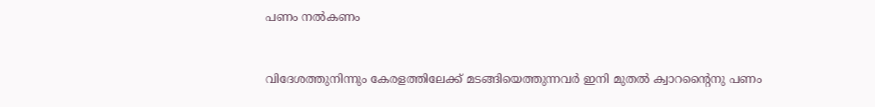പണം നല്‍കണം


വിദേശത്തുനിന്നും കേരളത്തിലേക്ക് മടങ്ങിയെത്തുന്നവര്‍ ഇനി മുതല്‍ ക്വാറന്‍റൈനു പണം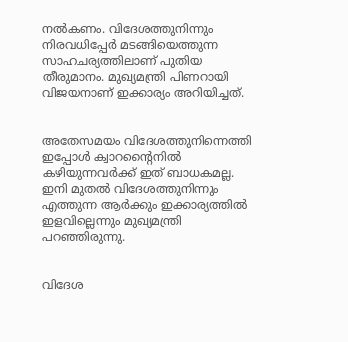നല്‍കണം. വിദേശത്തുനിന്നും നിരവധിപ്പേര്‍ മടങ്ങിയെത്തുന്ന സാഹചര്യത്തിലാണ് പുതിയ തീരുമാനം. മുഖ്യമന്ത്രി പിണറായി വിജയനാണ് ഇക്കാര്യം അറിയിച്ചത്.


അതേസമയം വിദേശത്തുനിന്നെത്തി ഇപ്പോള്‍ ക്വാറന്‍റൈനില്‍ കഴിയുന്നവര്‍ക്ക് ഇത് ബാധകമല്ല. ഇനി മുതല്‍ വിദേശത്തുനിന്നും എത്തുന്ന ആര്‍ക്കും ഇക്കാര്യത്തില്‍ ഇളവില്ലെന്നും മുഖ്യമന്ത്രി പറഞ്ഞിരുന്നു.


വിദേശ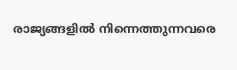രാജ്യങ്ങളില്‍ നിന്നെത്തുന്നവരെ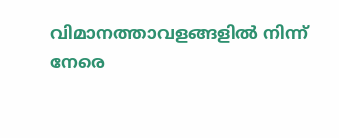വിമാനത്താവളങ്ങളില്‍ നിന്ന് നേരെ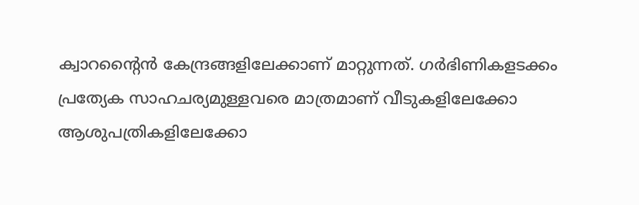ക്വാറന്‍റൈന്‍ കേന്ദ്രങ്ങളിലേക്കാണ് മാറ്റുന്നത്. ഗര്‍ഭിണികളടക്കം പ്രത്യേക സാഹചര്യമുള്ളവരെ മാത്രമാണ് വീടുകളിലേക്കോ ആശുപത്രികളിലേക്കോ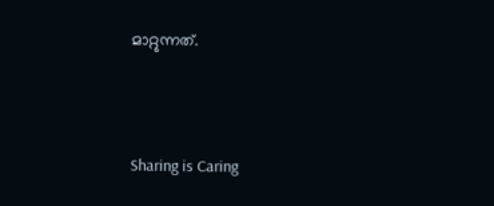മാറ്റുന്നത്.



Sharing is Caring